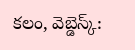కలం, వెబ్డెస్క్: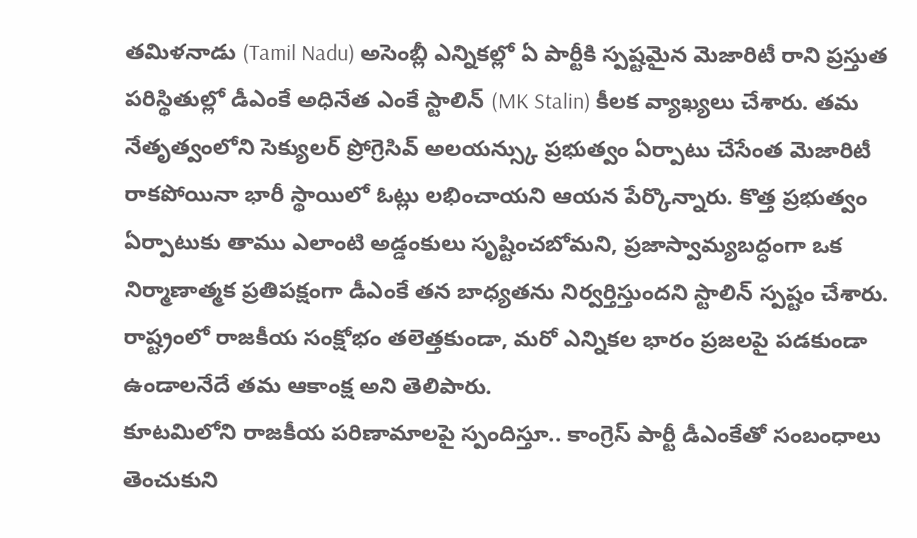తమిళనాడు (Tamil Nadu) అసెంబ్లీ ఎన్నికల్లో ఏ పార్టీకి స్పష్టమైన మెజారిటీ రాని ప్రస్తుత పరిస్థితుల్లో డీఎంకే అధినేత ఎంకే స్టాలిన్ (MK Stalin) కీలక వ్యాఖ్యలు చేశారు. తమ నేతృత్వంలోని సెక్యులర్ ప్రోగ్రెసివ్ అలయన్స్కు ప్రభుత్వం ఏర్పాటు చేసేంత మెజారిటీ రాకపోయినా భారీ స్థాయిలో ఓట్లు లభించాయని ఆయన పేర్కొన్నారు. కొత్త ప్రభుత్వం ఏర్పాటుకు తాము ఎలాంటి అడ్డంకులు సృష్టించబోమని, ప్రజాస్వామ్యబద్ధంగా ఒక నిర్మాణాత్మక ప్రతిపక్షంగా డీఎంకే తన బాధ్యతను నిర్వర్తిస్తుందని స్టాలిన్ స్పష్టం చేశారు. రాష్ట్రంలో రాజకీయ సంక్షోభం తలెత్తకుండా, మరో ఎన్నికల భారం ప్రజలపై పడకుండా ఉండాలనేదే తమ ఆకాంక్ష అని తెలిపారు.
కూటమిలోని రాజకీయ పరిణామాలపై స్పందిస్తూ.. కాంగ్రెస్ పార్టీ డీఎంకేతో సంబంధాలు తెంచుకుని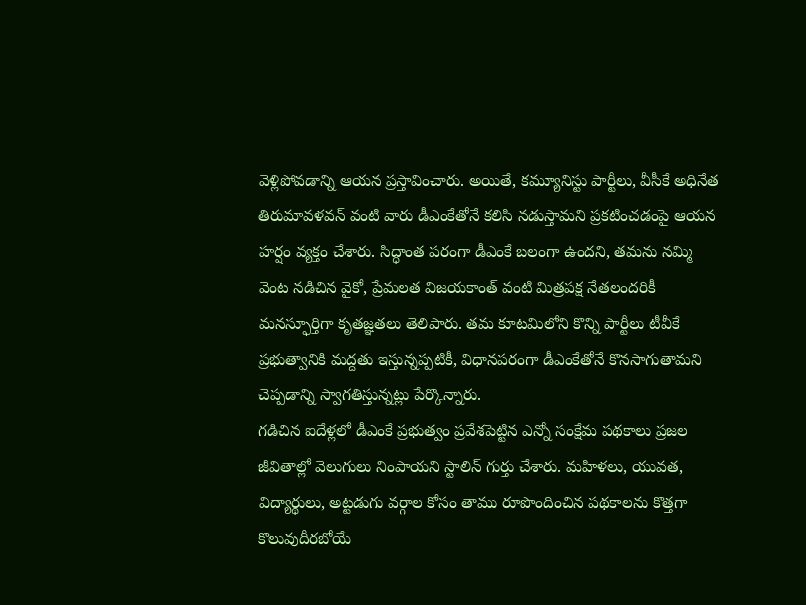వెళ్లిపోవడాన్ని ఆయన ప్రస్తావించారు. అయితే, కమ్యూనిస్టు పార్టీలు, వీసీకే అధినేత తిరుమావళవన్ వంటి వారు డీఎంకేతోనే కలిసి నడుస్తామని ప్రకటించడంపై ఆయన హర్షం వ్యక్తం చేశారు. సిద్ధాంత పరంగా డీఎంకే బలంగా ఉందని, తమను నమ్మి వెంట నడిచిన వైకో, ప్రేమలత విజయకాంత్ వంటి మిత్రపక్ష నేతలందరికీ మనస్ఫూర్తిగా కృతజ్ఞతలు తెలిపారు. తమ కూటమిలోని కొన్ని పార్టీలు టీవీకే ప్రభుత్వానికి మద్దతు ఇస్తున్నప్పటికీ, విధానపరంగా డీఎంకేతోనే కొనసాగుతామని చెప్పడాన్ని స్వాగతిస్తున్నట్లు పేర్కొన్నారు.
గడిచిన ఐదేళ్లలో డీఎంకే ప్రభుత్వం ప్రవేశపెట్టిన ఎన్నో సంక్షేమ పథకాలు ప్రజల జీవితాల్లో వెలుగులు నింపాయని స్టాలిన్ గుర్తు చేశారు. మహిళలు, యువత, విద్యార్థులు, అట్టడుగు వర్గాల కోసం తాము రూపొందించిన పథకాలను కొత్తగా కొలువుదీరబోయే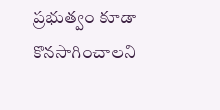ప్రభుత్వం కూడా కొనసాగించాలని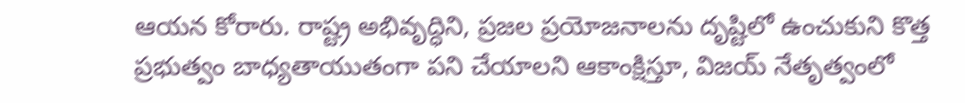ఆయన కోరారు. రాష్ట్ర అభివృద్ధిని, ప్రజల ప్రయోజనాలను దృష్టిలో ఉంచుకుని కొత్త ప్రభుత్వం బాధ్యతాయుతంగా పని చేయాలని ఆకాంక్షిస్తూ, విజయ్ నేతృత్వంలో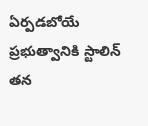ఏర్పడబోయే ప్రభుత్వానికి స్టాలిన్ తన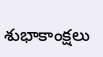శుభాకాంక్షలు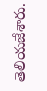తెలియజేశారు.